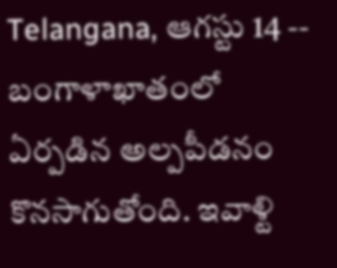Telangana, ఆగస్టు 14 -- బంగాళాఖాతంలో ఏర్పడిన అల్పపీడనం కొనసాగుతోంది. ఇవాళ్టి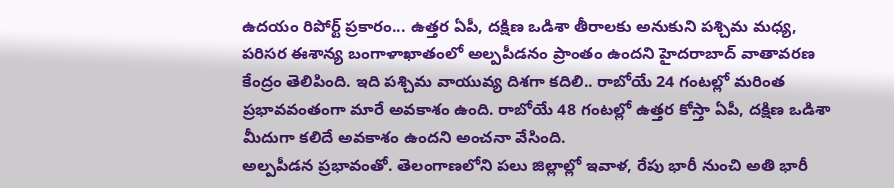ఉదయం రిపోర్ట్ ప్రకారం... ఉత్తర ఏపీ, దక్షిణ ఒడిశా తీరాలకు అనుకుని పశ్చిమ మధ్య, పరిసర ఈశాన్య బంగాళాఖాతంలో అల్పపీడనం ప్రాంతం ఉందని హైదరాబాద్ వాతావరణ కేంద్రం తెలిపింది. ఇది పశ్చిమ వాయువ్య దిశగా కదిలి.. రాబోయే 24 గంటల్లో మరింత ప్రభావవంతంగా మారే అవకాశం ఉంది. రాబోయే 48 గంటల్లో ఉత్తర కోస్తా ఏపీ, దక్షిణ ఒడిశా మీదుగా కలిదే అవకాశం ఉందని అంచనా వేసింది.
అల్పపీడన ప్రభావంతో. తెలంగాణలోని పలు జిల్లాల్లో ఇవాళ, రేపు భారీ నుంచి అతి భారీ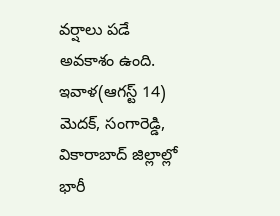వర్షాలు పడే అవకాశం ఉంది. ఇవాళ(ఆగస్ట్ 14) మెదక్, సంగారెడ్డి, వికారాబాద్ జిల్లాల్లో భారీ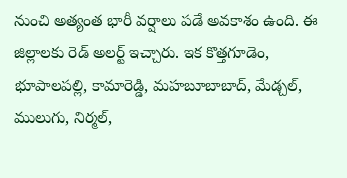నుంచి అత్యంత భారీ వర్షాలు పడే అవకాశం ఉంది. ఈ జిల్లాలకు రెడ్ అలర్ట్ ఇచ్చారు. ఇక కొత్తగూడెం, భూపాలపల్లి, కామారెడ్డి, మహబూబాబాద్, మేడ్చల్, ములుగు, నిర్మల్,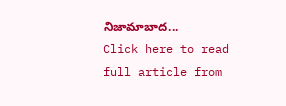నిజామాబాద...
Click here to read full article from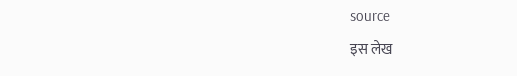source
इस लेख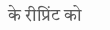के रीप्रिंट को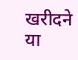खरीदने या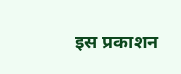इस प्रकाशन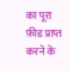का पूरा फ़ीड प्राप्त करने के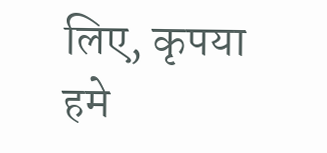लिए, कृपया
हमे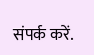संपर्क करें.